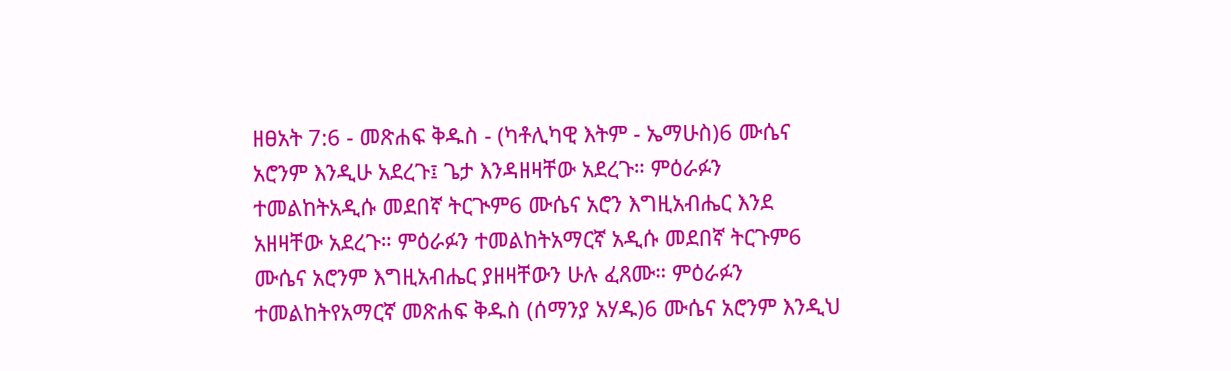ዘፀአት 7:6 - መጽሐፍ ቅዱስ - (ካቶሊካዊ እትም - ኤማሁስ)6 ሙሴና አሮንም እንዲሁ አደረጉ፤ ጌታ እንዳዘዛቸው አደረጉ። ምዕራፉን ተመልከትአዲሱ መደበኛ ትርጒም6 ሙሴና አሮን እግዚአብሔር እንደ አዘዛቸው አደረጉ። ምዕራፉን ተመልከትአማርኛ አዲሱ መደበኛ ትርጉም6 ሙሴና አሮንም እግዚአብሔር ያዘዛቸውን ሁሉ ፈጸሙ። ምዕራፉን ተመልከትየአማርኛ መጽሐፍ ቅዱስ (ሰማንያ አሃዱ)6 ሙሴና አሮንም እንዲህ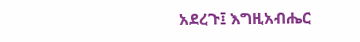አደረጉ፤ እግዚአብሔር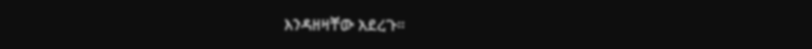እንዳዘዛቸው አደረጉ።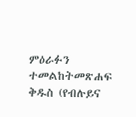ምዕራፉን ተመልከትመጽሐፍ ቅዱስ (የብሉይና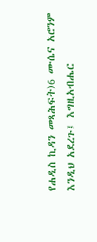የሐዲስ ኪዳን መጻሕፍት)6 ሙሴና አሮንም እንዲህ አደረጉ፤ እግዚአብሔር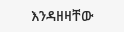እንዳዘዛቸው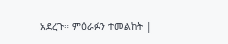አደረጉ። ምዕራፉን ተመልከት |